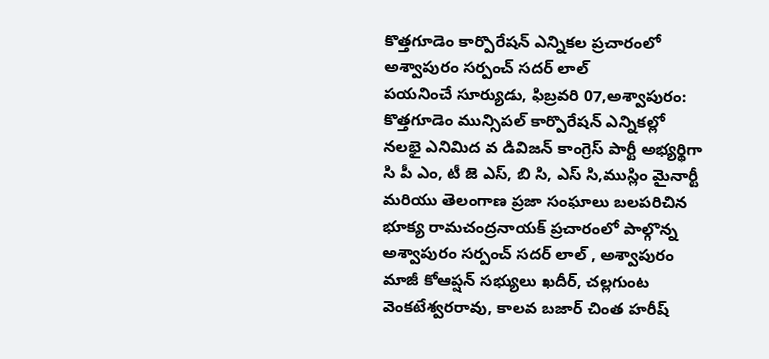కొత్తగూడెం కార్పొరేషన్ ఎన్నికల ప్రచారంలో అశ్వాపురం సర్పంచ్ సదర్ లాల్
పయనించే సూర్యుడు, ఫిబ్రవరి 07,అశ్వాపురం:
కొత్తగూడెం మున్సిపల్ కార్పొరేషన్ ఎన్నికల్లో నలభై ఎనిమిద వ డివిజన్ కాంగ్రెస్ పార్టీ అభ్యర్థిగా సి పీ ఎం, టీ జె ఎస్, బి సి, ఎస్ సి,ముస్లిం మైనార్టీ మరియు తెలంగాణ ప్రజా సంఘాలు బలపరిచిన భూక్య రామచంద్రనాయక్ ప్రచారంలో పాల్గొన్న అశ్వాపురం సర్పంచ్ సదర్ లాల్ , అశ్వాపురం మాజీ కోఆప్షన్ సభ్యులు ఖదీర్, చల్లగుంట వెంకటేశ్వరరావు, కాలవ బజార్ చింత హరీష్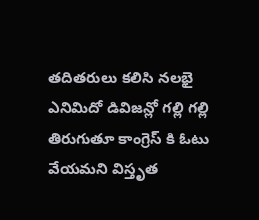తదితరులు కలిసి నలభై ఎనిమిదో డివిజన్లో గల్లి గల్లి తిరుగుతూ కాంగ్రెస్ కి ఓటు వేయమని విస్తృత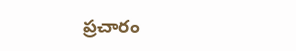ప్రచారం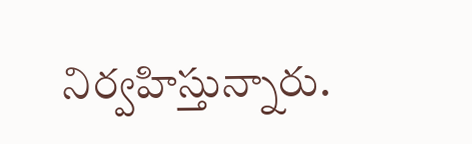నిర్వహిస్తున్నారు.